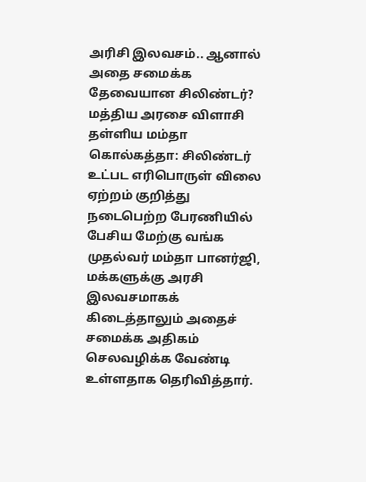அரிசி இலவசம்.. ஆனால் அதை சமைக்க தேவையான சிலிண்டர்? மத்திய அரசை விளாசி தள்ளிய மம்தா
கொல்கத்தா: சிலிண்டர் உட்பட எரிபொருள் விலை ஏற்றம் குறித்து நடைபெற்ற பேரணியில் பேசிய மேற்கு வங்க முதல்வர் மம்தா பானர்ஜி, மக்களுக்கு அரசி இலவசமாகக் கிடைத்தாலும் அதைச் சமைக்க அதிகம் செலவழிக்க வேண்டி உள்ளதாக தெரிவித்தார்.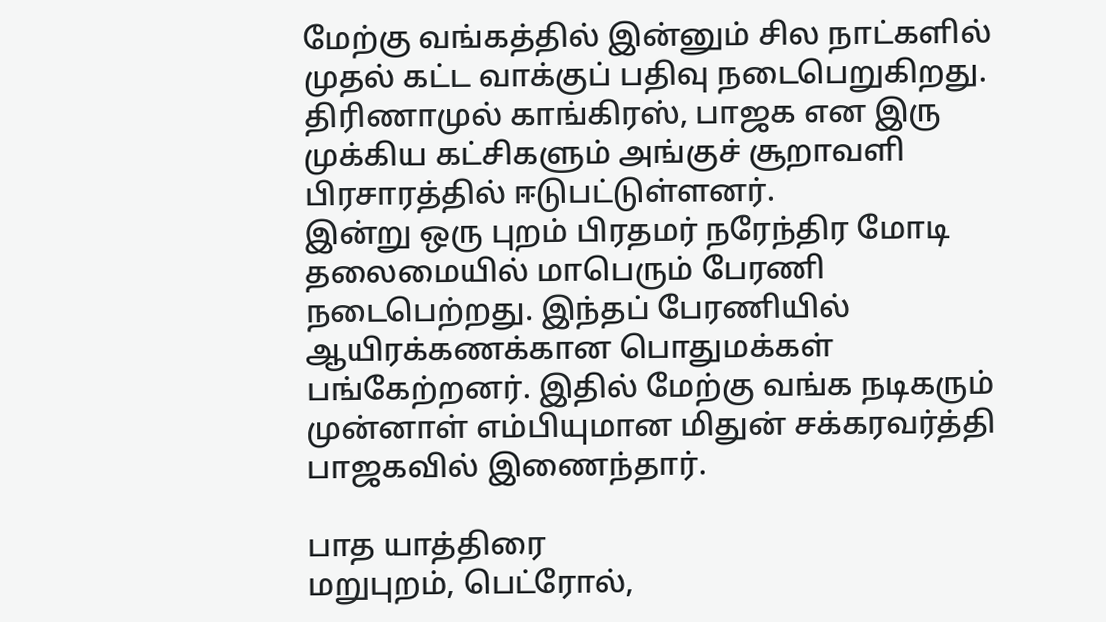மேற்கு வங்கத்தில் இன்னும் சில நாட்களில் முதல் கட்ட வாக்குப் பதிவு நடைபெறுகிறது. திரிணாமுல் காங்கிரஸ், பாஜக என இரு முக்கிய கட்சிகளும் அங்குச் சூறாவளி பிரசாரத்தில் ஈடுபட்டுள்ளனர்.
இன்று ஒரு புறம் பிரதமர் நரேந்திர மோடி தலைமையில் மாபெரும் பேரணி நடைபெற்றது. இந்தப் பேரணியில் ஆயிரக்கணக்கான பொதுமக்கள் பங்கேற்றனர். இதில் மேற்கு வங்க நடிகரும் முன்னாள் எம்பியுமான மிதுன் சக்கரவர்த்தி பாஜகவில் இணைந்தார்.

பாத யாத்திரை
மறுபுறம், பெட்ரோல்,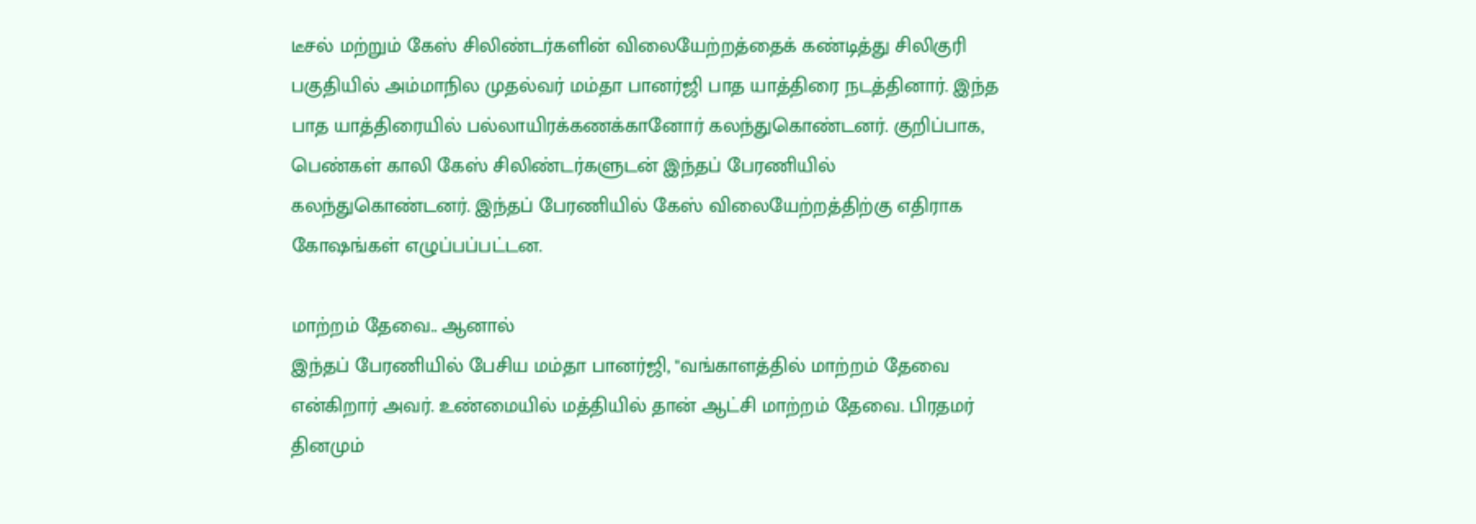டீசல் மற்றும் கேஸ் சிலிண்டர்களின் விலையேற்றத்தைக் கண்டித்து சிலிகுரி பகுதியில் அம்மாநில முதல்வர் மம்தா பானர்ஜி பாத யாத்திரை நடத்தினார். இந்த பாத யாத்திரையில் பல்லாயிரக்கணக்கானோர் கலந்துகொண்டனர். குறிப்பாக, பெண்கள் காலி கேஸ் சிலிண்டர்களுடன் இந்தப் பேரணியில் கலந்துகொண்டனர். இந்தப் பேரணியில் கேஸ் விலையேற்றத்திற்கு எதிராக கோஷங்கள் எழுப்பப்பட்டன.

மாற்றம் தேவை.. ஆனால்
இந்தப் பேரணியில் பேசிய மம்தா பானர்ஜி, "வங்காளத்தில் மாற்றம் தேவை என்கிறார் அவர். உண்மையில் மத்தியில் தான் ஆட்சி மாற்றம் தேவை. பிரதமர் தினமும்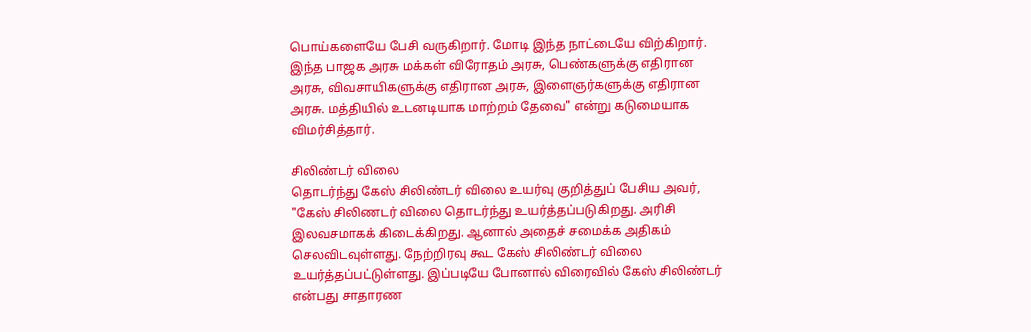பொய்களையே பேசி வருகிறார். மோடி இந்த நாட்டையே விற்கிறார். இந்த பாஜக அரசு மக்கள் விரோதம் அரசு, பெண்களுக்கு எதிரான அரசு, விவசாயிகளுக்கு எதிரான அரசு, இளைஞர்களுக்கு எதிரான அரசு. மத்தியில் உடனடியாக மாற்றம் தேவை" என்று கடுமையாக விமர்சித்தார்.

சிலிண்டர் விலை
தொடர்ந்து கேஸ் சிலிண்டர் விலை உயர்வு குறித்துப் பேசிய அவர், "கேஸ் சிலிணடர் விலை தொடர்ந்து உயர்த்தப்படுகிறது. அரிசி இலவசமாகக் கிடைக்கிறது. ஆனால் அதைச் சமைக்க அதிகம் செலவிடவுள்ளது. நேற்றிரவு கூட கேஸ் சிலிண்டர் விலை உயர்த்தப்பட்டுள்ளது. இப்படியே போனால் விரைவில் கேஸ் சிலிண்டர் என்பது சாதாரண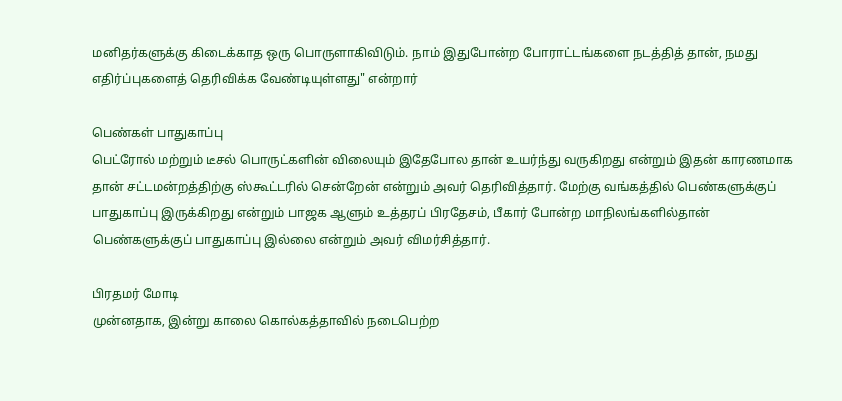மனிதர்களுக்கு கிடைக்காத ஒரு பொருளாகிவிடும். நாம் இதுபோன்ற போராட்டங்களை நடத்தித் தான், நமது எதிர்ப்புகளைத் தெரிவிக்க வேண்டியுள்ளது" என்றார்

பெண்கள் பாதுகாப்பு
பெட்ரோல் மற்றும் டீசல் பொருட்களின் விலையும் இதேபோல தான் உயர்ந்து வருகிறது என்றும் இதன் காரணமாக தான் சட்டமன்றத்திற்கு ஸ்கூட்டரில் சென்றேன் என்றும் அவர் தெரிவித்தார். மேற்கு வங்கத்தில் பெண்களுக்குப் பாதுகாப்பு இருக்கிறது என்றும் பாஜக ஆளும் உத்தரப் பிரதேசம், பீகார் போன்ற மாநிலங்களில்தான் பெண்களுக்குப் பாதுகாப்பு இல்லை என்றும் அவர் விமர்சித்தார்.

பிரதமர் மோடி
முன்னதாக, இன்று காலை கொல்கத்தாவில் நடைபெற்ற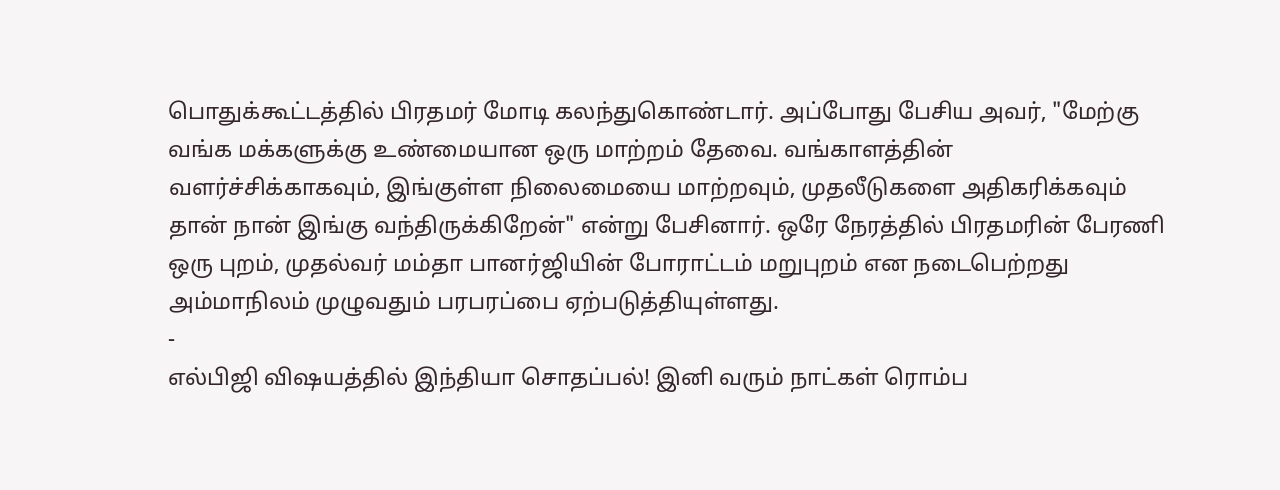பொதுக்கூட்டத்தில் பிரதமர் மோடி கலந்துகொண்டார். அப்போது பேசிய அவர், "மேற்கு வங்க மக்களுக்கு உண்மையான ஒரு மாற்றம் தேவை. வங்காளத்தின் வளர்ச்சிக்காகவும், இங்குள்ள நிலைமையை மாற்றவும், முதலீடுகளை அதிகரிக்கவும் தான் நான் இங்கு வந்திருக்கிறேன்" என்று பேசினார். ஒரே நேரத்தில் பிரதமரின் பேரணி ஒரு புறம், முதல்வர் மம்தா பானர்ஜியின் போராட்டம் மறுபுறம் என நடைபெற்றது அம்மாநிலம் முழுவதும் பரபரப்பை ஏற்படுத்தியுள்ளது.
-
எல்பிஜி விஷயத்தில் இந்தியா சொதப்பல்! இனி வரும் நாட்கள் ரொம்ப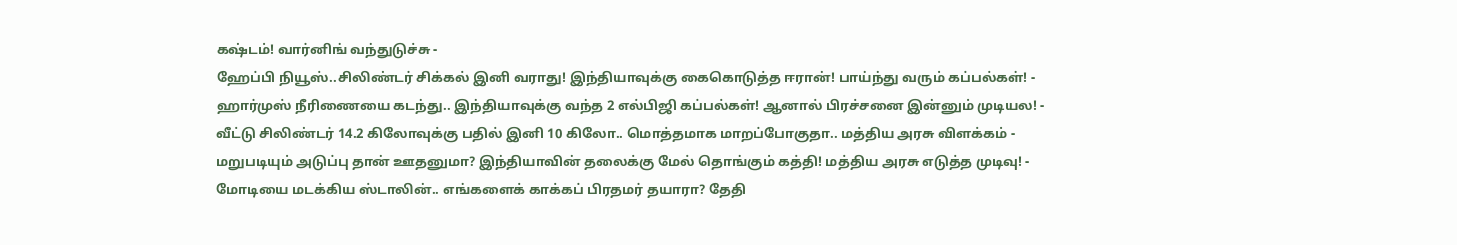கஷ்டம்! வார்னிங் வந்துடுச்சு -
ஹேப்பி நியூஸ்..சிலிண்டர் சிக்கல் இனி வராது! இந்தியாவுக்கு கைகொடுத்த ஈரான்! பாய்ந்து வரும் கப்பல்கள்! -
ஹார்முஸ் நீரிணையை கடந்து.. இந்தியாவுக்கு வந்த 2 எல்பிஜி கப்பல்கள்! ஆனால் பிரச்சனை இன்னும் முடியல! -
வீட்டு சிலிண்டர் 14.2 கிலோவுக்கு பதில் இனி 10 கிலோ.. மொத்தமாக மாறப்போகுதா.. மத்திய அரசு விளக்கம் -
மறுபடியும் அடுப்பு தான் ஊதனுமா? இந்தியாவின் தலைக்கு மேல் தொங்கும் கத்தி! மத்திய அரசு எடுத்த முடிவு! -
மோடியை மடக்கிய ஸ்டாலின்.. எங்களைக் காக்கப் பிரதமர் தயாரா? தேதி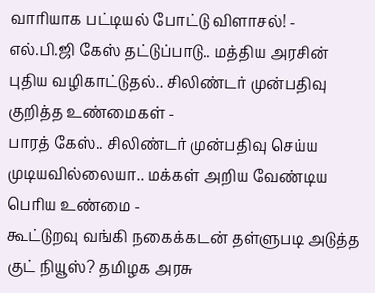வாரியாக பட்டியல் போட்டு விளாசல்! -
எல்.பி.ஜி கேஸ் தட்டுப்பாடு.. மத்திய அரசின் புதிய வழிகாட்டுதல்.. சிலிண்டர் முன்பதிவு குறித்த உண்மைகள் -
பாரத் கேஸ்.. சிலிண்டர் முன்பதிவு செய்ய முடியவில்லையா.. மக்கள் அறிய வேண்டிய பெரிய உண்மை -
கூட்டுறவு வங்கி நகைக்கடன் தள்ளுபடி அடுத்த குட் நியூஸ்? தமிழக அரசு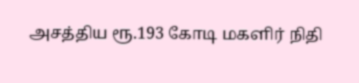அசத்திய ரூ.193 கோடி மகளிர் நிதி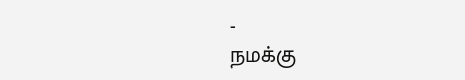-
நமக்கு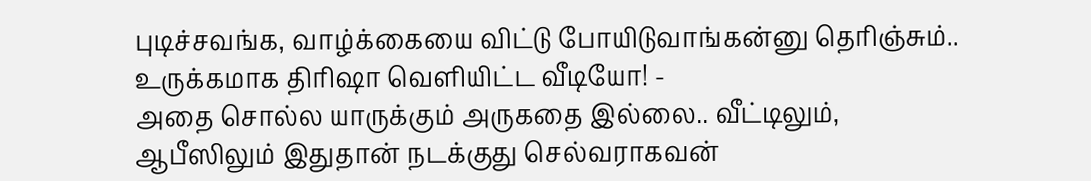புடிச்சவங்க, வாழ்க்கையை விட்டு போயிடுவாங்கன்னு தெரிஞ்சும்.. உருக்கமாக திரிஷா வெளியிட்ட வீடியோ! -
அதை சொல்ல யாருக்கும் அருகதை இல்லை.. வீட்டிலும், ஆபீஸிலும் இதுதான் நடக்குது செல்வராகவன்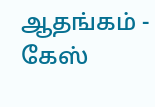ஆதங்கம் -
கேஸ்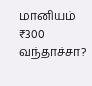மானியம் ₹300 வந்தாச்சா?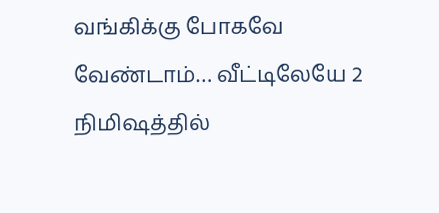வங்கிக்கு போகவே வேண்டாம்… வீட்டிலேயே 2 நிமிஷத்தில்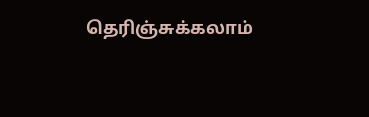தெரிஞ்சுக்கலாம்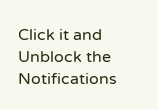Click it and Unblock the Notifications